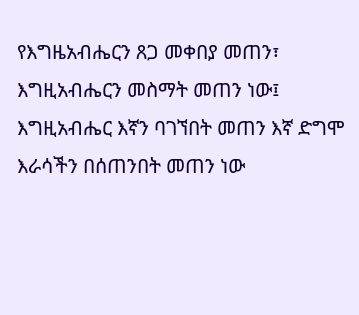የእግዜአብሔርን ጸጋ መቀበያ መጠን፣ እግዚአብሔርን መስማት መጠን ነው፤ እግዚአብሔር እኛን ባገኘበት መጠን እኛ ድግሞ እራሳችን በሰጠንበት መጠን ነው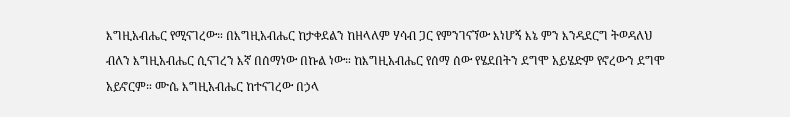እግዚአብሔር የሚናገረው። በእግዚአብሔር ከታቀደልን ከዘላለም ሃሳብ ጋር የምንገናኘው እነሆኝ እኔ ምን እንዳደርግ ትወዳለህ ብለን እግዚአብሔር ሲናገረን እኛ በሰማነው በኩል ነው። ከእግዚአብሔር የሰማ ሰው የሄደበትን ደግሞ አይሄድም የኖረውን ደግሞ አይኖርም። ሙሴ እግዚአብሔር ከተናገረው በኃላ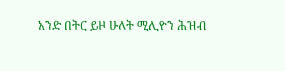አንድ በትር ይዞ ሁለት ሚሊዮን ሕዝብ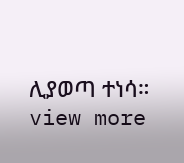ሊያወጣ ተነሳ።
view more